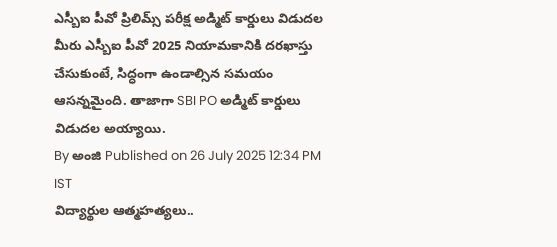ఎస్బీఐ పీవో ప్రిలిమ్స్ పరీక్ష అడ్మిట్ కార్డులు విడుదల
మీరు ఎస్బీఐ పీవో 2025 నియామకానికి దరఖాస్తు చేసుకుంటే, సిద్ధంగా ఉండాల్సిన సమయం ఆసన్నమైంది. తాజాగా SBI PO అడ్మిట్ కార్డులు విడుదల అయ్యాయి.
By అంజి Published on 26 July 2025 12:34 PM IST
విద్యార్థుల ఆత్మహత్యలు..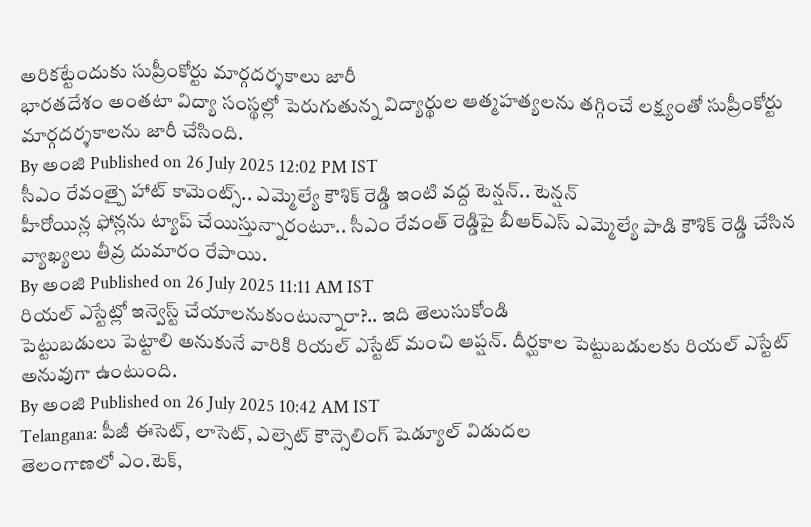అరికట్టేందుకు సుప్రీంకోర్టు మార్గదర్శకాలు జారీ
భారతదేశం అంతటా విద్యా సంస్థల్లో పెరుగుతున్న విద్యార్థుల ఆత్మహత్యలను తగ్గించే లక్ష్యంతో సుప్రీంకోర్టు మార్గదర్శకాలను జారీ చేసింది.
By అంజి Published on 26 July 2025 12:02 PM IST
సీఎం రేవంత్పై హాట్ కామెంట్స్.. ఎమ్మెల్యే కౌశిక్ రెడ్డి ఇంటి వద్ద టెన్షన్.. టెన్షన్
హీరోయిన్ల ఫోన్లను ట్యాప్ చేయిస్తున్నారంటూ.. సీఎం రేవంత్ రెడ్డిపై బీఆర్ఎస్ ఎమ్మెల్యే పాడి కౌశిక్ రెడ్డి చేసిన వ్యాఖ్యలు తీవ్ర దుమారం రేపాయి.
By అంజి Published on 26 July 2025 11:11 AM IST
రియల్ ఎస్టేట్లో ఇన్వెస్ట్ చేయాలనుకుంటున్నారా?.. ఇది తెలుసుకోండి
పెట్టుబడులు పెట్టాలి అనుకునే వారికి రియల్ ఎస్టేట్ మంచి ఆప్షన్. దీర్ఘకాల పెట్టుబడులకు రియల్ ఎస్టేట్ అనువుగా ఉంటుంది.
By అంజి Published on 26 July 2025 10:42 AM IST
Telangana: పీజీ ఈసెట్, లాసెట్, ఎల్సెట్ కౌన్సెలింగ్ షెడ్యూల్ విడుదల
తెలంగాణలో ఎం.టెక్,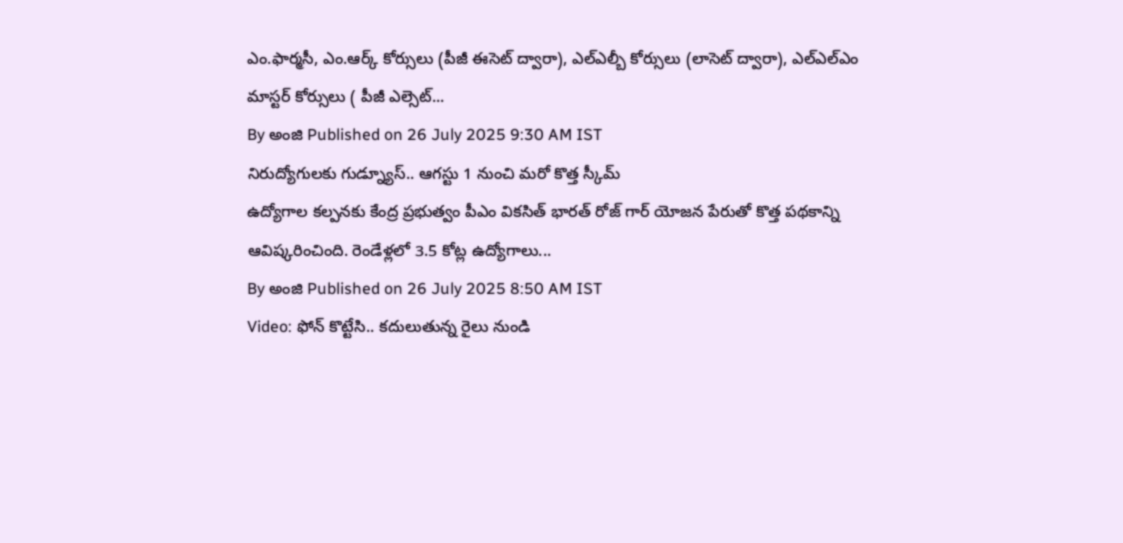ఎం.ఫార్మసీ, ఎం.ఆర్క్ కోర్సులు (పీజీ ఈసెట్ ద్వారా), ఎల్ఎల్బీ కోర్సులు (లాసెట్ ద్వారా), ఎల్ఎల్ఎం మాస్టర్ కోర్సులు ( పీజీ ఎల్సెట్...
By అంజి Published on 26 July 2025 9:30 AM IST
నిరుద్యోగులకు గుడ్న్యూస్.. ఆగస్టు 1 నుంచి మరో కొత్త స్కీమ్
ఉద్యోగాల కల్పనకు కేంద్ర ప్రభుత్వం పీఎం వికసిత్ భారత్ రోజ్ గార్ యోజన పేరుతో కొత్త పథకాన్ని ఆవిష్కరించింది. రెండేళ్లలో 3.5 కోట్ల ఉద్యోగాలు...
By అంజి Published on 26 July 2025 8:50 AM IST
Video: ఫోన్ కొట్టేసి.. కదులుతున్న రైలు నుండి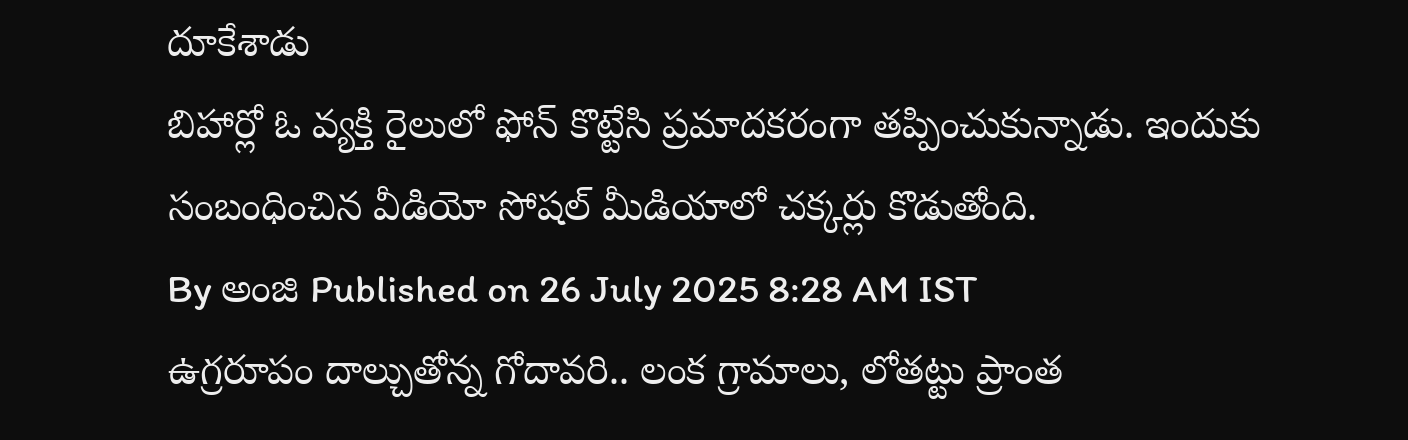దూకేశాడు
బిహార్లో ఓ వ్యక్తి రైలులో ఫోన్ కొట్టేసి ప్రమాదకరంగా తప్పించుకున్నాడు. ఇందుకు సంబంధించిన వీడియో సోషల్ మీడియాలో చక్కర్లు కొడుతోంది.
By అంజి Published on 26 July 2025 8:28 AM IST
ఉగ్రరూపం దాల్చుతోన్న గోదావరి.. లంక గ్రామాలు, లోతట్టు ప్రాంత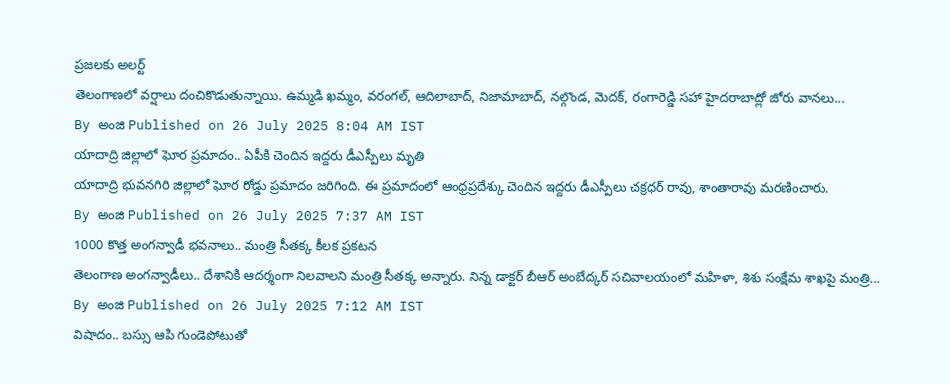ప్రజలకు అలర్ట్
తెలంగాణలో వర్షాలు దంచికొడుతున్నాయి. ఉమ్మడి ఖమ్మం, వరంగల్, ఆదిలాబాద్, నిజామాబాద్, నల్గొండ, మెదక్, రంగారెడ్డి సహా హైదరాబాద్లో జోరు వానలు...
By అంజి Published on 26 July 2025 8:04 AM IST
యాదాద్రి జిల్లాలో ఘోర ప్రమాదం.. ఏపీకి చెందిన ఇద్దరు డీఎస్పీలు మృతి
యాదాద్రి భువనగిరి జిల్లాలో ఘోర రోడ్డు ప్రమాదం జరిగింది. ఈ ప్రమాదంలో ఆంధ్రప్రదేశ్కు చెందిన ఇద్దరు డీఎస్పీలు చక్రధర్ రావు, శాంతారావు మరణించారు.
By అంజి Published on 26 July 2025 7:37 AM IST
1000 కొత్త అంగన్వాడీ భవనాలు.. మంత్రి సీతక్క కీలక ప్రకటన
తెలంగాణ అంగన్వాడీలు.. దేశానికి ఆదర్శంగా నిలవాలని మంత్రి సీతక్క అన్నారు. నిన్న డాక్టర్ బీఆర్ అంబేద్కర్ సచివాలయంలో మహిళా, శిశు సంక్షేమ శాఖపై మంత్రి...
By అంజి Published on 26 July 2025 7:12 AM IST
విషాదం.. బస్సు ఆపి గుండెపోటుతో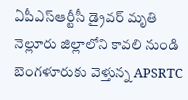ఏపీఎస్ఆర్టీసీ డ్రైవర్ మృతి
నెల్లూరు జిల్లాలోని కావలి నుండి బెంగళూరుకు వెళ్తున్న APSRTC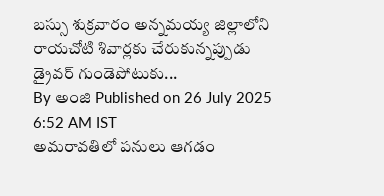బస్సు శుక్రవారం అన్నమయ్య జిల్లాలోని రాయచోటి శివార్లకు చేరుకున్నప్పుడు డ్రైవర్ గుండెపోటుకు...
By అంజి Published on 26 July 2025 6:52 AM IST
అమరావతిలో పనులు ఆగడం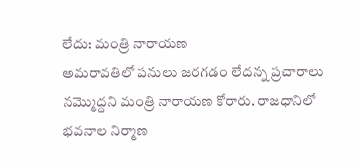లేదు: మంత్రి నారాయణ
అమరావతిలో పనులు జరగడం లేదన్న ప్రచారాలు నమ్మొద్దని మంత్రి నారాయణ కోరారు. రాజధానిలో భవనాల నిర్మాణ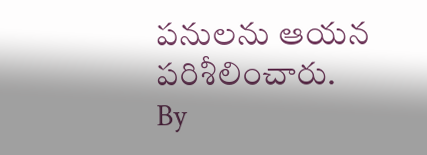పనులను ఆయన పరిశీలించారు.
By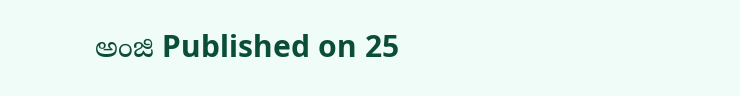అంజి Published on 25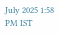July 2025 1:58 PM IST